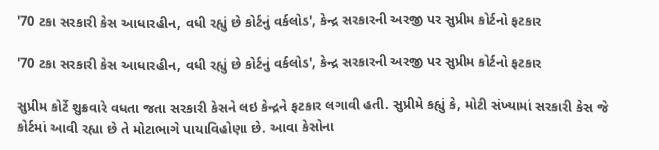'70 ટકા સરકારી કેસ આધારહીન, વધી રહ્યું છે કોર્ટનું વર્કલોડ', કેન્દ્ર સરકારની અરજી પર સુપ્રીમ કોર્ટનો ફટકાર

'70 ટકા સરકારી કેસ આધારહીન, વધી રહ્યું છે કોર્ટનું વર્કલોડ', કેન્દ્ર સરકારની અરજી પર સુપ્રીમ કોર્ટનો ફટકાર

સુપ્રીમ કોર્ટે શુક્રવારે વધતા જતા સરકારી કેસને લઇ કેન્દ્રને ફટકાર લગાવી હતી. સુપ્રીમે કહ્યું કે, મોટી સંખ્યામાં સરકારી કેસ જે કોર્ટમાં આવી રહ્યા છે તે મોટાભાગે પાયાવિહોણા છે. આવા કેસોના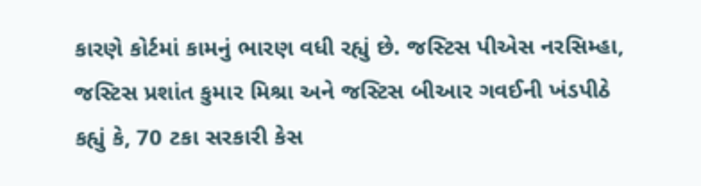કારણે કોર્ટમાં કામનું ભારણ વધી રહ્યું છે. જસ્ટિસ પીએસ નરસિમ્હા, જસ્ટિસ પ્રશાંત કુમાર મિશ્રા અને જસ્ટિસ બીઆર ગવઈની ખંડપીઠે કહ્યું કે, 70 ટકા સરકારી કેસ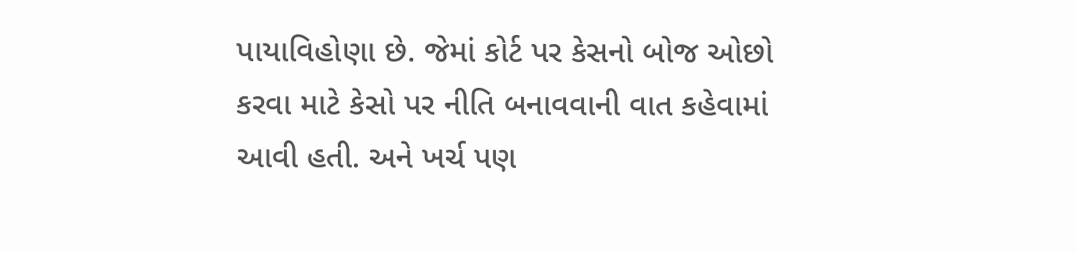પાયાવિહોણા છે. જેમાં કોર્ટ પર કેસનો બોજ ઓછો કરવા માટે કેસો પર નીતિ બનાવવાની વાત કહેવામાં આવી હતી. અને ખર્ચ પણ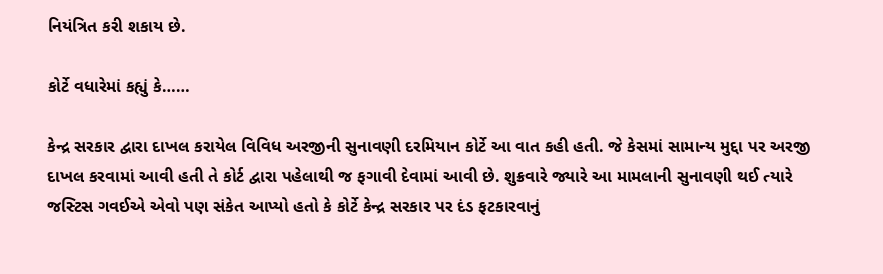નિયંત્રિત કરી શકાય છે.

કોર્ટે વધારેમાં કહ્યું કે……

કેન્દ્ર સરકાર દ્વારા દાખલ કરાયેલ વિવિધ અરજીની સુનાવણી દરમિયાન કોર્ટે આ વાત કહી હતી. જે કેસમાં સામાન્ય મુદ્દા પર અરજી દાખલ કરવામાં આવી હતી તે કોર્ટ દ્વારા પહેલાથી જ ફગાવી દેવામાં આવી છે. શુક્રવારે જ્યારે આ મામલાની સુનાવણી થઈ ત્યારે જસ્ટિસ ગવઈએ એવો પણ સંકેત આપ્યો હતો કે કોર્ટે કેન્દ્ર સરકાર પર દંડ ફટકારવાનું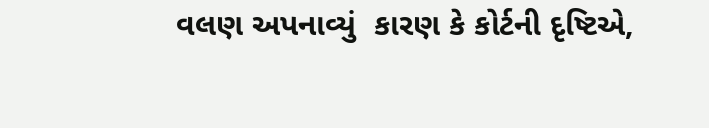વલણ અપનાવ્યું  કારણ કે કોર્ટની દૃષ્ટિએ,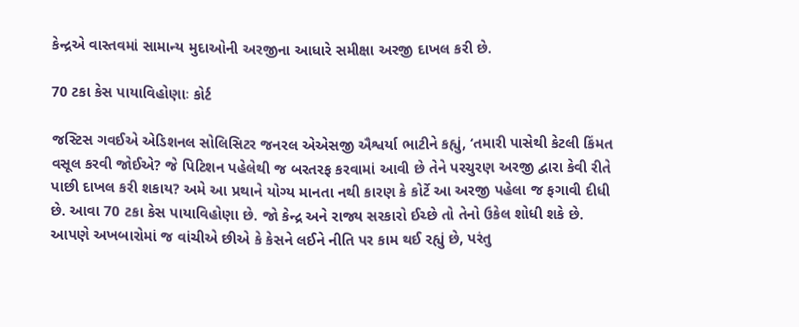કેન્દ્રએ વાસ્તવમાં સામાન્ય મુદાઓની અરજીના આધારે સમીક્ષા અરજી દાખલ કરી છે.

70 ટકા કેસ પાયાવિહોણાઃ કોર્ટ

જસ્ટિસ ગવઈએ એડિશનલ સોલિસિટર જનરલ એએસજી ઐશ્વર્યા ભાટીને કહ્યું, ‘તમારી પાસેથી કેટલી કિંમત વસૂલ કરવી જોઈએ? જે પિટિશન પહેલેથી જ બરતરફ કરવામાં આવી છે તેને પરચુરણ અરજી દ્વારા કેવી રીતે પાછી દાખલ કરી શકાય? અમે આ પ્રથાને યોગ્ય માનતા નથી કારણ કે કોર્ટે આ અરજી પહેલા જ ફગાવી દીધી છે. આવા 70 ટકા કેસ પાયાવિહોણા છે. જો કેન્દ્ર અને રાજ્ય સરકારો ઈચ્છે તો તેનો ઉકેલ શોધી શકે છે. આપણે અખબારોમાં જ વાંચીએ છીએ કે કેસને લઈને નીતિ પર કામ થઈ રહ્યું છે, પરંતુ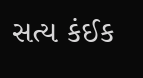સત્ય કંઈક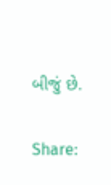બીજું છે.

Share: